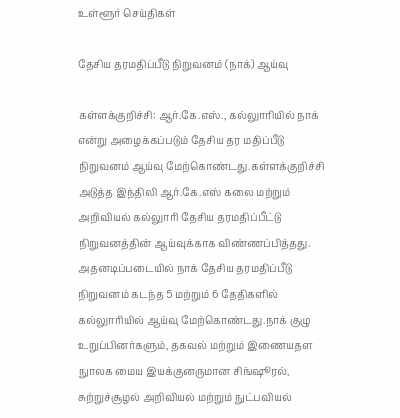உள்ளூர் செய்திகள்

தேசிய தரமதிப்பீடு நிறுவனம் (நாக்) ஆய்வு

கள்ளக்குறிச்சி: ஆர்.கே.எஸ்., கல்லுாரியில் நாக் என்று அழைக்கப்படும் தேசிய தர மதிப்பீடு நிறுவனம் ஆய்வு மேற்கொண்டது.கள்ளக்குறிச்சி அடுத்த இந்திலி ஆர்.கே.எஸ் கலை மற்றும் அறிவியல் கல்லுாரி தேசிய தரமதிப்பீட்டு நிறுவனத்தின் ஆய்வுக்காக விண்ணப்பித்தது. அதனடிப்படையில் நாக் தேசிய தரமதிப்பீடு நிறுவனம் கடந்த 5 மற்றும் 6 தேதிகளில் கல்லுாரியில் ஆய்வு மேற்கொண்டது.நாக் குழு உறுப்பினர்களும், தகவல் மற்றும் இணையதள நுாலக மைய இயக்குனருமான சிங்ஷூரல், சுற்றுச்சூழல் அறிவியல் மற்றும் நுட்பவியல்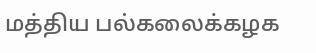மத்திய பல்கலைக்கழக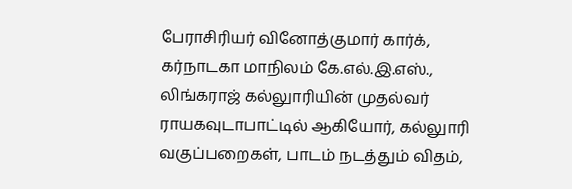பேராசிரியர் வினோத்குமார் கார்க், கர்நாடகா மாநிலம் கே.எல்.இ.எஸ்., லிங்கராஜ் கல்லுாரியின் முதல்வர் ராயகவுடாபாட்டில் ஆகியோர், கல்லுாரி வகுப்பறைகள், பாடம் நடத்தும் விதம்,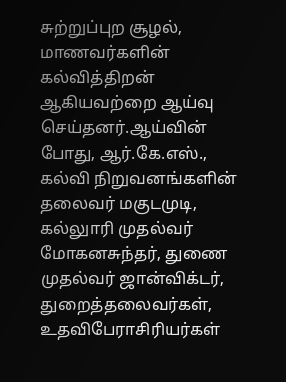சுற்றுப்புற சூழல், மாணவர்களின் கல்வித்திறன் ஆகியவற்றை ஆய்வு செய்தனர்.ஆய்வின் போது, ஆர்.கே.எஸ்., கல்வி நிறுவனங்களின் தலைவர் மகுடமுடி, கல்லுாரி முதல்வர் மோகனசுந்தர், துணை முதல்வர் ஜான்விக்டர், துறைத்தலைவர்கள், உதவிபேராசிரியர்கள்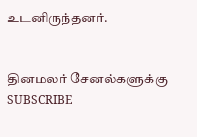உடனிருந்தனர்.


தினமலர் சேனல்களுக்கு SUBSCRIBE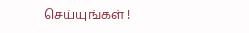செய்யுங்கள் !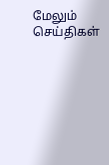மேலும் செய்திகள்